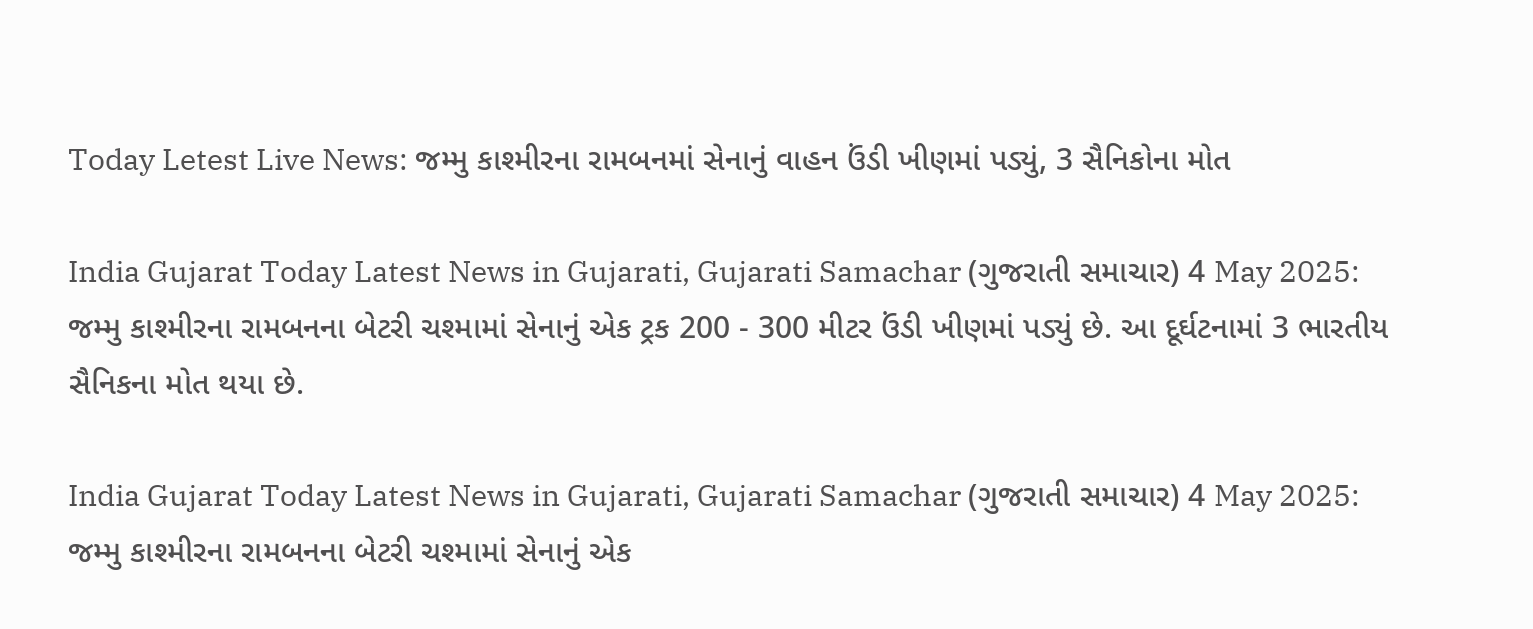Today Letest Live News: જમ્મુ કાશ્મીરના રામબનમાં સેનાનું વાહન ઉંડી ખીણમાં પડ્યું, 3 સૈનિકોના મોત

India Gujarat Today Latest News in Gujarati, Gujarati Samachar (ગુજરાતી સમાચાર) 4 May 2025: જમ્મુ કાશ્મીરના રામબનના બેટરી ચશ્મામાં સેનાનું એક ટ્રક 200 - 300 મીટર ઉંડી ખીણમાં પડ્યું છે. આ દૂર્ઘટનામાં 3 ભારતીય સૈનિકના મોત થયા છે.

India Gujarat Today Latest News in Gujarati, Gujarati Samachar (ગુજરાતી સમાચાર) 4 May 2025: જમ્મુ કાશ્મીરના રામબનના બેટરી ચશ્મામાં સેનાનું એક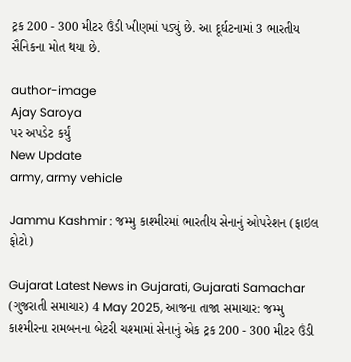ટ્રક 200 - 300 મીટર ઉંડી ખીણમાં પડ્યું છે. આ દૂર્ઘટનામાં 3 ભારતીય સૈનિકના મોત થયા છે.

author-image
Ajay Saroya
પર અપડેટ કર્યું
New Update
army, army vehicle

Jammu Kashmir : જમ્મુ કાશ્મીરમાં ભારતીય સેનાનું ઓપરેશન (ફાઇલ ફોટો)

Gujarat Latest News in Gujarati, Gujarati Samachar (ગુજરાતી સમાચાર) 4 May 2025, આજના તાજા સમાચાર: જમ્મુ કાશ્મીરના રામબનના બેટરી ચશ્મામાં સેનાનું એક ટ્રક 200 - 300 મીટર ઉંડી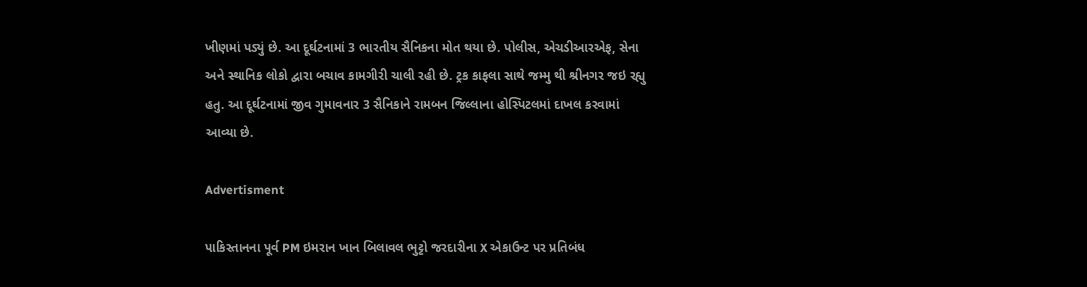ખીણમાં પડ્યું છે. આ દૂર્ઘટનામાં 3 ભારતીય સૈનિકના મોત થયા છે. પોલીસ, એચડીઆરએફ, સેના અને સ્થાનિક લોકો દ્વારા બચાવ કામગીરી ચાલી રહી છે. ટ્રક કાફલા સાથે જમ્મુ થી શ્રીનગર જઇ રહ્યુ હતુ. આ દૂર્ઘટનામાં જીવ ગુમાવનાર 3 સૈનિકાને રામબન જિલ્લાના હોસ્પિટલમાં દાખલ કરવામાં આવ્યા છે.

Advertisment

પાકિસ્તાનના પૂર્વ PM ઇમરાન ખાન બિલાવલ ભુટ્ટો જરદારીના X એકાઉન્ટ પર પ્રતિબંધ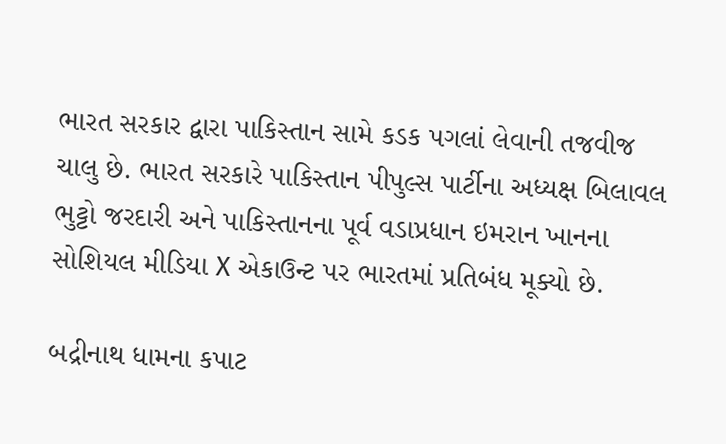ભારત સરકાર દ્વારા પાકિસ્તાન સામે કડક પગલાં લેવાની તજવીજ ચાલુ છે. ભારત સરકારે પાકિસ્તાન પીપુલ્સ પાર્ટીના અધ્યક્ષ બિલાવલ ભુટ્ટો જરદારી અને પાકિસ્તાનના પૂર્વ વડાપ્રધાન ઇમરાન ખાનના સોશિયલ મીડિયા X એકાઉન્ટ પર ભારતમાં પ્રતિબંધ મૂક્યો છે.

બદ્રીનાથ ધામના કપાટ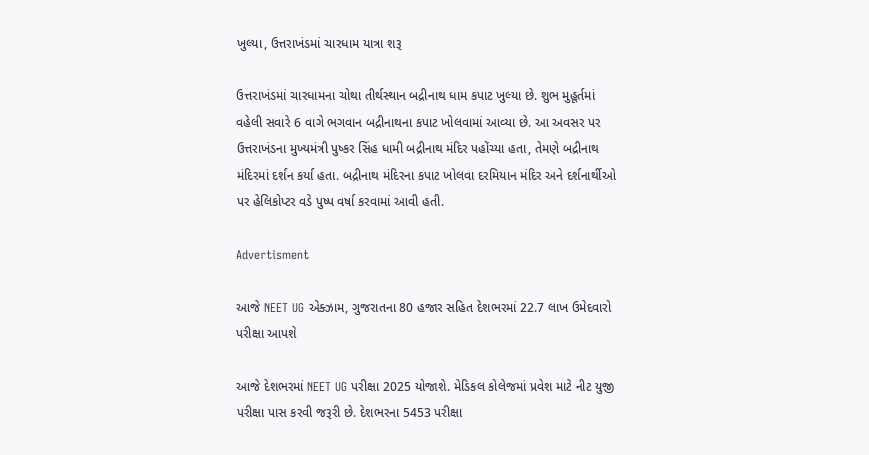ખુલ્યા, ઉત્તરાખંડમાં ચારધામ યાત્રા શરૂ

ઉત્તરાખંડમાં ચારધામના ચોથા તીર્થસ્થાન બદ્રીનાથ ધામ કપાટ ખુલ્યા છે. શુભ મુહૂર્તમાં વહેલી સવારે 6 વાગે ભગવાન બદ્રીનાથના કપાટ ખોલવામાં આવ્યા છે. આ અવસર પર ઉત્તરાખંડના મુખ્યમંત્રી પુષ્કર સિંહ ધામી બદ્રીનાથ મંદિર પહોંચ્યા હતા, તેમણે બદ્રીનાથ મંદિરમાં દર્શન કર્યા હતા. બદ્રીનાથ મંદિરના કપાટ ખોલવા દરમિયાન મંદિર અને દર્શનાર્થીઓ પર હેલિકોપ્ટર વડે પુષ્પ વર્ષા કરવામાં આવી હતી.

Advertisment

આજે NEET UG એક્ઝામ, ગુજરાતના 80 હજાર સહિત દેશભરમાં 22.7 લાખ ઉમેદવારો પરીક્ષા આપશે

આજે દેશભરમાં NEET UG પરીક્ષા 2025 યોજાશે. મેડિકલ કોલેજમાં પ્રવેશ માટે નીટ યુજી પરીક્ષા પાસ કરવી જરૂરી છે. દેશભરના 5453 પરીક્ષા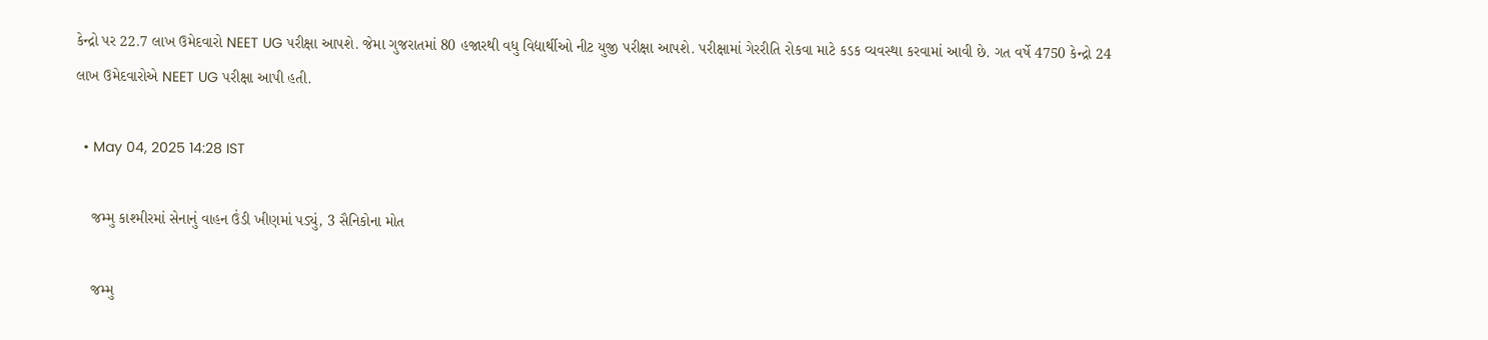કેન્દ્રો પર 22.7 લાખ ઉમેદવારો NEET UG પરીક્ષા આપશે. જેમા ગુજરાતમાં 80 હજારથી વધુ વિદ્યાર્થીઓ નીટ યુજી પરીક્ષા આપશે. પરીક્ષામાં ગેરરીતિ રોકવા માટે કડક વ્યવસ્થા કરવામાં આવી છે. ગત વર્ષે 4750 કેન્દ્રો 24 લાખ ઉમેદવારોએ NEET UG પરીક્ષા આપી હતી.

  • May 04, 2025 14:28 IST

    જમ્મુ કાશ્મીરમાં સેનાનું વાહન ઉંડી ખીણમાં પડ્યું, 3 સૈનિકોના મોત

    જમ્મુ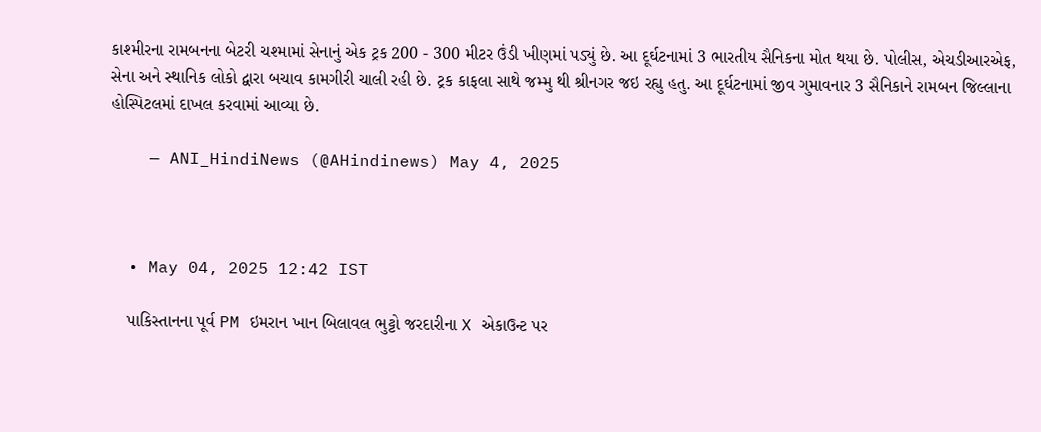કાશ્મીરના રામબનના બેટરી ચશ્મામાં સેનાનું એક ટ્રક 200 - 300 મીટર ઉંડી ખીણમાં પડ્યું છે. આ દૂર્ઘટનામાં 3 ભારતીય સૈનિકના મોત થયા છે. પોલીસ, એચડીઆરએફ, સેના અને સ્થાનિક લોકો દ્વારા બચાવ કામગીરી ચાલી રહી છે. ટ્રક કાફલા સાથે જમ્મુ થી શ્રીનગર જઇ રહ્યુ હતુ. આ દૂર્ઘટનામાં જીવ ગુમાવનાર 3 સૈનિકાને રામબન જિલ્લાના હોસ્પિટલમાં દાખલ કરવામાં આવ્યા છે.

    — ANI_HindiNews (@AHindinews) May 4, 2025



  • May 04, 2025 12:42 IST

    પાકિસ્તાનના પૂર્વ PM ઇમરાન ખાન બિલાવલ ભુટ્ટો જરદારીના X એકાઉન્ટ પર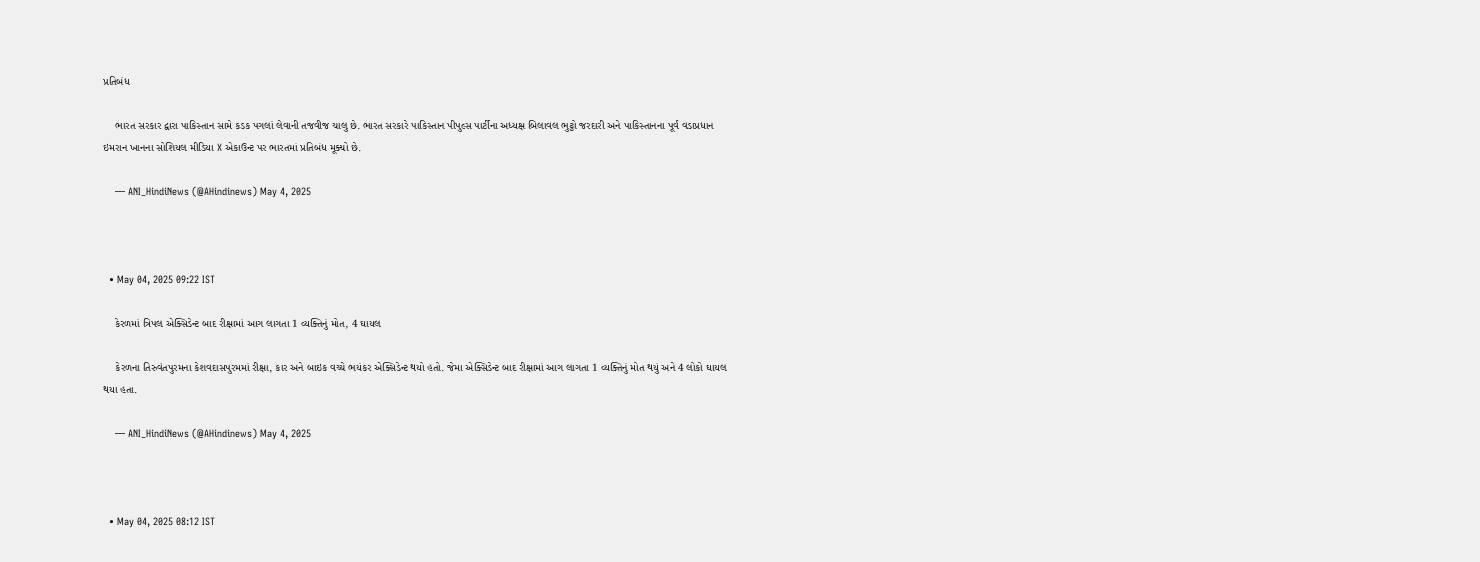પ્રતિબંધ

    ભારત સરકાર દ્વારા પાકિસ્તાન સામે કડક પગલાં લેવાની તજવીજ ચાલુ છે. ભારત સરકારે પાકિસ્તાન પીપુલ્સ પાર્ટીના અધ્યક્ષ બિલાવલ ભુટ્ટો જરદારી અને પાકિસ્તાનના પૂર્વ વડાપ્રધાન ઇમરાન ખાનના સોશિયલ મીડિયા X એકાઉન્ટ પર ભારતમાં પ્રતિબંધ મૂક્યો છે.

    — ANI_HindiNews (@AHindinews) May 4, 2025



  • May 04, 2025 09:22 IST

    કેરળમાં ત્રિપલ એક્સિડેન્ટ બાદ રીક્ષામાં આગ લાગતા 1 વ્યક્તિનું મોત, 4 ઘાયલ

    કેરળના તિરુવંતપુરમના કેશવદાસપુરમમાં રીક્ષા, કાર અને બાઇક વચ્ચે ભયંકર એક્સિડેન્ટ થયો હતો. જેમા એક્સિડેન્ટ બાદ રીક્ષામાં આગ લાગતા 1 વ્યક્તિનું મોત થયું અને 4 લોકો ઘાયલ થયા હતા.

    — ANI_HindiNews (@AHindinews) May 4, 2025



  • May 04, 2025 08:12 IST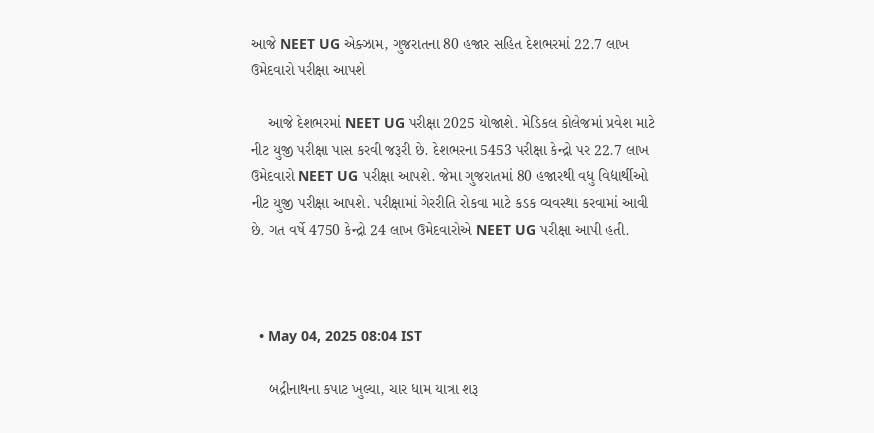આજે NEET UG એક્ઝામ, ગુજરાતના 80 હજાર સહિત દેશભરમાં 22.7 લાખ ઉમેદવારો પરીક્ષા આપશે

    આજે દેશભરમાં NEET UG પરીક્ષા 2025 યોજાશે. મેડિકલ કોલેજમાં પ્રવેશ માટે નીટ યુજી પરીક્ષા પાસ કરવી જરૂરી છે. દેશભરના 5453 પરીક્ષા કેન્દ્રો પર 22.7 લાખ ઉમેદવારો NEET UG પરીક્ષા આપશે. જેમા ગુજરાતમાં 80 હજારથી વધુ વિદ્યાર્થીઓ નીટ યુજી પરીક્ષા આપશે. પરીક્ષામાં ગેરરીતિ રોકવા માટે કડક વ્યવસ્થા કરવામાં આવી છે. ગત વર્ષે 4750 કેન્દ્રો 24 લાખ ઉમેદવારોએ NEET UG પરીક્ષા આપી હતી.



  • May 04, 2025 08:04 IST

    બદ્રીનાથના કપાટ ખુલ્યા, ચાર ધામ યાત્રા શરૂ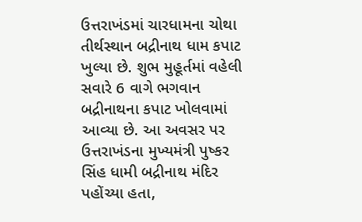ઉત્તરાખંડમાં ચારધામના ચોથા તીર્થસ્થાન બદ્રીનાથ ધામ કપાટ ખુલ્યા છે. શુભ મુહૂર્તમાં વહેલી સવારે 6 વાગે ભગવાન બદ્રીનાથના કપાટ ખોલવામાં આવ્યા છે. આ અવસર પર ઉત્તરાખંડના મુખ્યમંત્રી પુષ્કર સિંહ ધામી બદ્રીનાથ મંદિર પહોંચ્યા હતા,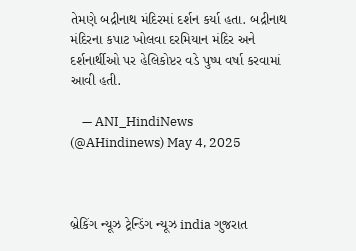તેમણે બદ્રીનાથ મંદિરમાં દર્શન કર્યા હતા. બદ્રીનાથ મંદિરના કપાટ ખોલવા દરમિયાન મંદિર અને દર્શનાર્થીઓ પર હેલિકોપ્ટર વડે પુષ્પ વર્ષા કરવામાં આવી હતી.

    — ANI_HindiNews (@AHindinews) May 4, 2025



બ્રેકિંગ ન્યૂઝ ટ્રેન્ડિંગ ન્યૂઝ india ગુજરાત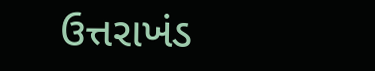ઉત્તરાખંડ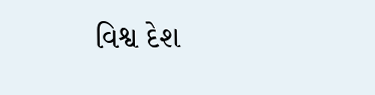વિશ્વ દેશ